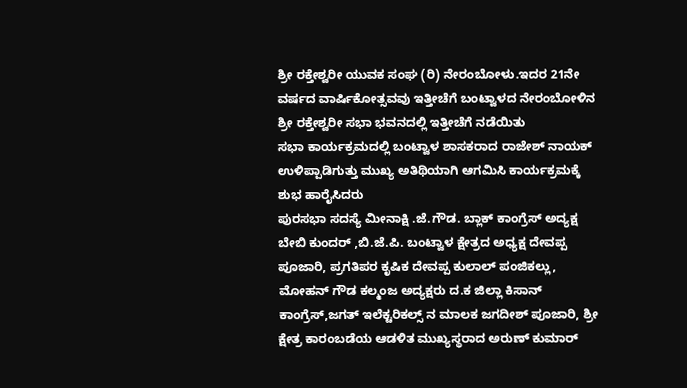ಶ್ರೀ ರಕ್ತೇಶ್ವರೀ ಯುವಕ ಸಂಘ (ರಿ) ನೇರಂಬೇೂಳು.ಇದರ 21ನೇ ವರ್ಷದ ವಾರ್ಷಿಕೇೂತ್ಸವವು ಇತ್ತೀಚೆಗೆ ಬಂಟ್ವಾಳದ ನೇರಂಬೇೂಳಿನ ಶ್ರೀ ರಕ್ತೇಶ್ವರೀ ಸಭಾ ಭವನದಲ್ಲಿ ಇತ್ತೀಚೆಗೆ ನಡೆಯಿತು
ಸಭಾ ಕಾರ್ಯಕ್ರಮದಲ್ಲಿ ಬಂಟ್ವಾಳ ಶಾಸಕರಾದ ರಾಜೇಶ್ ನಾಯಕ್ ಉಳಿಪ್ಪಾಡಿಗುತ್ತು ಮುಖ್ಯ ಅತಿಥಿಯಾಗಿ ಆಗಮಿಸಿ ಕಾರ್ಯಕ್ರಮಕ್ಕೆ ಶುಭ ಹಾರೈಸಿದರು
ಪುರಸಭಾ ಸದಸ್ಯೆ ಮೀನಾಕ್ಷಿ .ಜೆ.ಗೌಡ. ಬ್ಲಾಕ್ ಕಾಂಗ್ರೆಸ್ ಅದ್ಯಕ್ಷ ಬೇಬಿ ಕುಂದರ್ ,ಬಿ.ಜೆ.ಪಿ. ಬಂಟ್ವಾಳ ಕ್ಷೇತ್ರದ ಅಧ್ಯಕ್ಷ ದೇವಪ್ಪ ಪೂಜಾರಿ, ಪ್ರಗತಿಪರ ಕೃಷಿಕ ದೇವಪ್ಪ ಕುಲಾಲ್ ಪಂಜಿಕಲ್ಲು, ಮೋಹನ್ ಗೌಡ ಕಲ್ಮಂಜ ಅದ್ಯಕ್ಷರು ದ.ಕ ಜಿಲ್ಲಾ ಕಿಸಾನ್ ಕಾಂಗ್ರೆಸ್,ಜಗತ್ ಇಲೆಕ್ಟರಿಕಲ್ಸ್ ನ ಮಾಲಕ ಜಗದೀಶ್ ಪೂಜಾರಿ, ಶ್ರೀ ಕ್ಷೇತ್ರ ಕಾರಂಬಡೆಯ ಆಡಳಿತ ಮುಖ್ಯಸ್ಥರಾದ ಅರುಣ್ ಕುಮಾರ್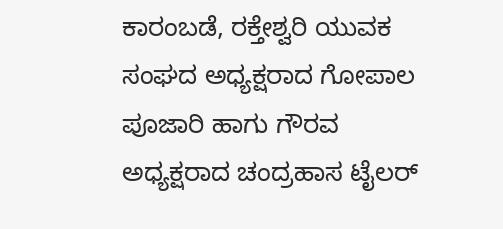ಕಾರಂಬಡೆ, ರಕ್ತೇಶ್ವರಿ ಯುವಕ ಸಂಘದ ಅಧ್ಯಕ್ಷರಾದ ಗೋಪಾಲ
ಪೂಜಾರಿ ಹಾಗು ಗೌರವ ಅಧ್ಯಕ್ಷರಾದ ಚಂದ್ರಹಾಸ ಟೈಲರ್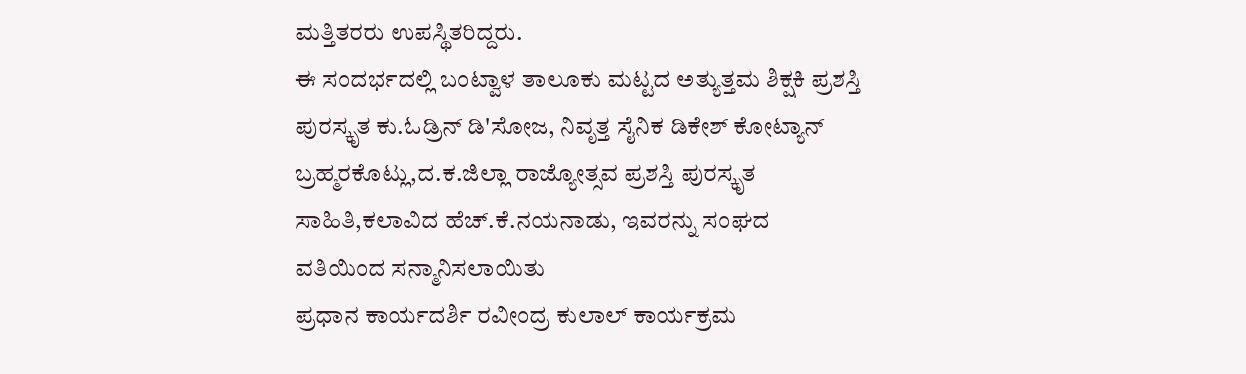ಮತ್ತಿತರರು ಉಪಸ್ಥಿತರಿದ್ದರು.
ಈ ಸಂದರ್ಭದಲ್ಲಿ ಬಂಟ್ವಾಳ ತಾಲೂಕು ಮಟ್ಟದ ಅತ್ಯುತ್ತಮ ಶಿಕ್ಷಕಿ ಪ್ರಶಸ್ತಿ ಪುರಸ್ಕೃತ ಕು.ಓಡ್ರಿನ್ ಡಿ'ಸೋಜ, ನಿವೃತ್ತ ಸೈನಿಕ ಡಿಕೇಶ್ ಕೋಟ್ಯಾನ್ ಬ್ರಹ್ಮರಕೊಟ್ಲು,ದ.ಕ.ಜಿಲ್ಲಾ ರಾಜ್ಯೋತ್ಸವ ಪ್ರಶಸ್ತಿ ಪುರಸ್ಕೃತ ಸಾಹಿತಿ,ಕಲಾವಿದ ಹೆಚ್.ಕೆ.ನಯನಾಡು, ಇವರನ್ನು ಸಂಘದ ವತಿಯಿಂದ ಸನ್ಮಾನಿಸಲಾಯಿತು
ಪ್ರಧಾನ ಕಾರ್ಯದರ್ಶಿ ರವೀಂದ್ರ ಕುಲಾಲ್ ಕಾರ್ಯಕ್ರಮ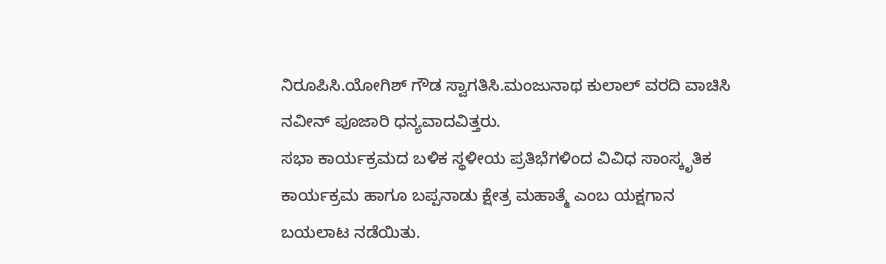ನಿರೂಪಿಸಿ.ಯೇೂಗಿಶ್ ಗೌಡ ಸ್ವಾಗತಿಸಿ.ಮಂಜುನಾಥ ಕುಲಾಲ್ ವರದಿ ವಾಚಿಸಿ ನವೀನ್ ಪೂಜಾರಿ ಧನ್ಯವಾದವಿತ್ತರು.
ಸಭಾ ಕಾರ್ಯಕ್ರಮದ ಬಳಿಕ ಸ್ಥಳೀಯ ಪ್ರತಿಭೆಗಳಿಂದ ವಿವಿಧ ಸಾಂಸ್ಕೃತಿಕ ಕಾರ್ಯಕ್ರಮ ಹಾಗೂ ಬಪ್ಪನಾಡು ಕ್ಷೇತ್ರ ಮಹಾತ್ಮೆ ಎಂಬ ಯಕ್ಷಗಾನ ಬಯಲಾಟ ನಡೆಯಿತು.